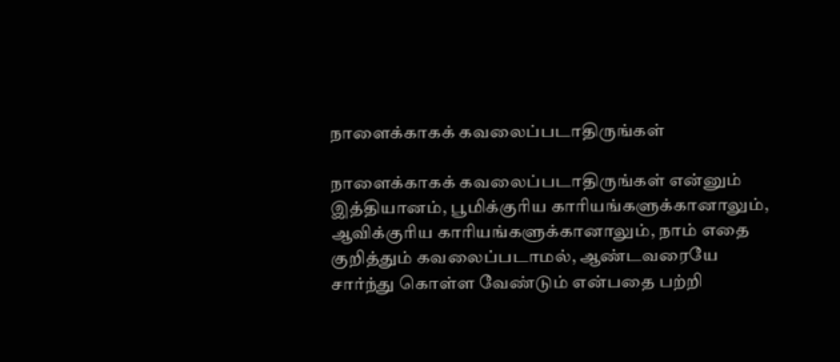நாளைக்காகக் கவலைப்படாதிருங்கள்

நாளைக்காகக் கவலைப்படாதிருங்கள் என்னும் இத்தியானம், பூமிக்குரிய காரியங்களுக்கானாலும், ஆவிக்குரிய காரியங்களுக்கானாலும், நாம் எதை குறித்தும் கவலைப்படாமல், ஆண்டவரையே சார்ந்து கொள்ள வேண்டும் என்பதை பற்றி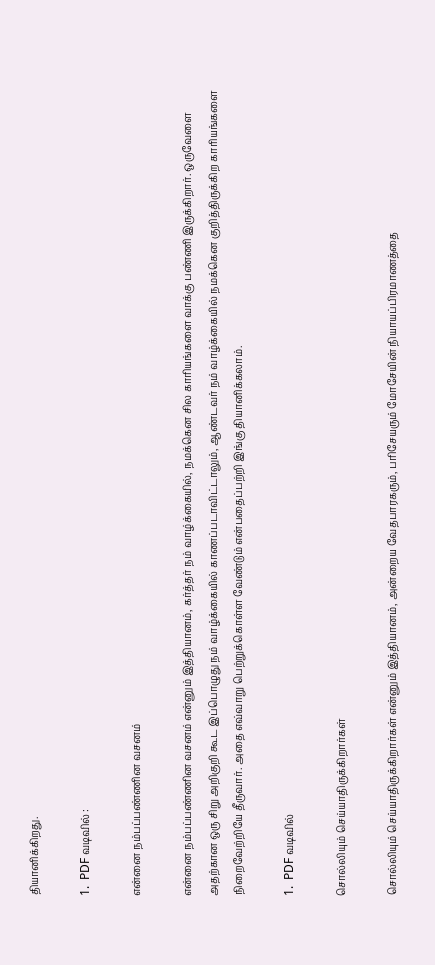தியானிக்கிறது.

1.  PDF வடிவில் :

என்னை நம்பப்பண்ணின வசனம்

என்னை நம்பப்பண்ணின வசனம் என்னும் இத்தியானம், கர்த்தர் நம் வாழ்க்கையில், நமக்கென சில காரியங்களை வாக்கு பண்ணி இருக்கிறார். ஒருவேளை அதற்கான ஒரு சிறு அறிகுறி கூட இப்பொழுது நம் வாழ்க்கையில் காணப்படாவிட்டாலும், ஆண்டவர் நம் வாழ்க்கையில் நமக்கென குறித்திருக்கிற காரியங்களை நிறைவேற்றியே தீருவார். அதை எவ்வாறு பெற்றுக்கொள்ள வேண்டும் என்பதைப்பற்றி இங்கு தியானிக்கலாம்.

1.  PDF வடிவில்

சொல்லியும் செய்யாதிருக்கிறார்கள்

சொல்லியும் செய்யாதிருக்கிறார்கள் என்னும் இத்தியானம், அன்றைய வேதபாரகரும், பரிசேயரும் மோசேயின் நியாயப்பிரமாணத்தை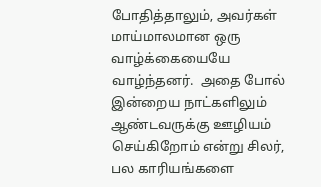போதித்தாலும், அவர்கள் மாய்மாலமான ஒரு வாழ்க்கையையே வாழ்ந்தனர்.  அதை போல் இன்றைய நாட்களிலும் ஆண்டவருக்கு ஊழியம் செய்கிறோம் என்று சிலர், பல காரியங்களை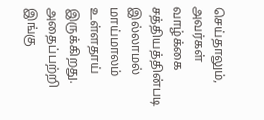செய்தாலும், அவர்கள் வாழ்க்கை சத்தியத்தின்படி இல்லாமல் மாய்மாலம் உள்ளதாய் இருக்கிறது.  அதைப்பற்றி இங்கு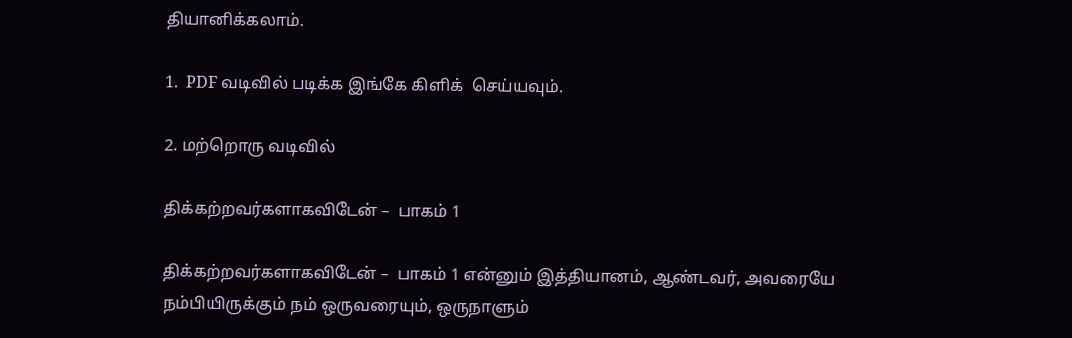தியானிக்கலாம்.

1.  PDF வடிவில் படிக்க இங்கே கிளிக்  செய்யவும்.

2. மற்றொரு வடிவில்

திக்கற்றவர்களாகவிடேன் –  பாகம் 1

திக்கற்றவர்களாகவிடேன் –  பாகம் 1 என்னும் இத்தியானம், ஆண்டவர், அவரையே நம்பியிருக்கும் நம் ஒருவரையும், ஒருநாளும்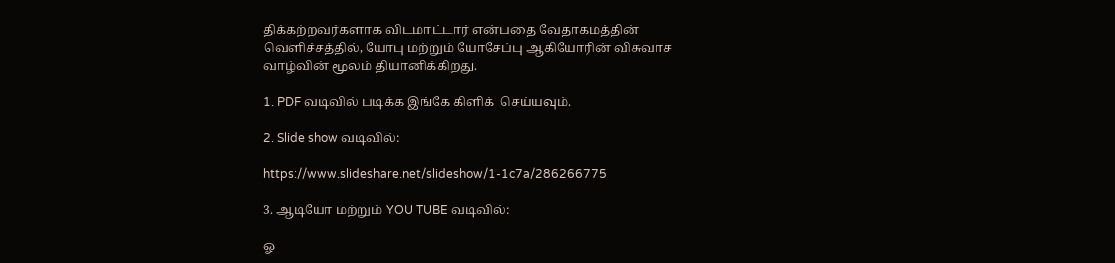திக்கற்றவர்களாக விடமாட்டார் என்பதை வேதாகமத்தின் வெளிச்சத்தில், யோபு மற்றும் யோசேப்பு ஆகியோரின் விசுவாச வாழ்வின் மூலம் தியானிக்கிறது.

1. PDF வடிவில் படிக்க இங்கே கிளிக்  செய்யவும்.

2. Slide show வடிவில்:

https://www.slideshare.net/slideshow/1-1c7a/286266775

3. ஆடியோ மற்றும் YOU TUBE வடிவில்:

ஓ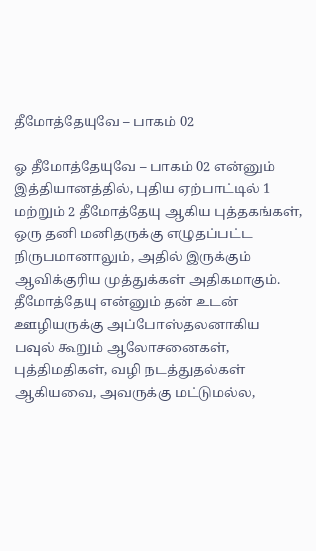தீமோத்தேயுவே – பாகம் 02

ஓ தீமோத்தேயுவே – பாகம் 02 என்னும் இத்தியானத்தில், புதிய ஏற்பாட்டில் 1 மற்றும் 2 தீமோத்தேயு ஆகிய புத்தகங்கள், ஒரு தனி மனிதருக்கு எழுதப்பட்ட நிருபமானாலும், அதில் இருக்கும் ஆவிக்குரிய முத்துக்கள் அதிகமாகும். தீமோத்தேயு என்னும் தன் உடன் ஊழியருக்கு அப்போஸ்தலனாகிய பவுல் கூறும் ஆலோசனைகள், புத்திமதிகள், வழி நடத்துதல்கள் ஆகியவை, அவருக்கு மட்டுமல்ல,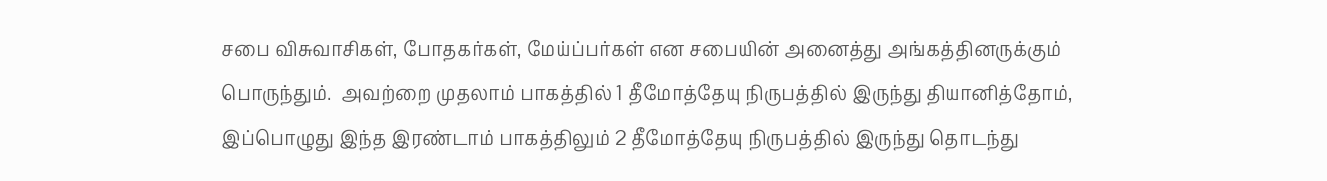சபை விசுவாசிகள், போதகர்கள், மேய்ப்பர்கள் என சபையின் அனைத்து அங்கத்தினருக்கும் பொருந்தும்.  அவற்றை முதலாம் பாகத்தில் 1 தீமோத்தேயு நிருபத்தில் இருந்து தியானித்தோம், இப்பொழுது இந்த இரண்டாம் பாகத்திலும் 2 தீமோத்தேயு நிருபத்தில் இருந்து தொடந்து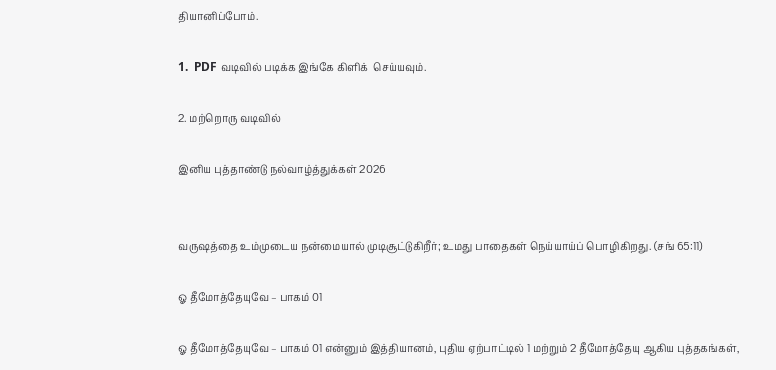தியானிப்போம்.

1.  PDF வடிவில் படிக்க இங்கே கிளிக்  செய்யவும்.

2. மற்றொரு வடிவில்

இனிய புத்தாண்டு நல்வாழ்த்துக்கள் 2026


வருஷத்தை உம்முடைய நன்மையால் முடிசூட்டுகிறீர்; உமது பாதைகள் நெய்யாய்ப் பொழிகிறது. (சங் 65:11)

ஓ தீமோத்தேயுவே – பாகம் 01

ஓ தீமோத்தேயுவே – பாகம் 01 என்னும் இத்தியானம், புதிய ஏற்பாட்டில் 1 மற்றும் 2 தீமோத்தேயு ஆகிய புத்தகங்கள்,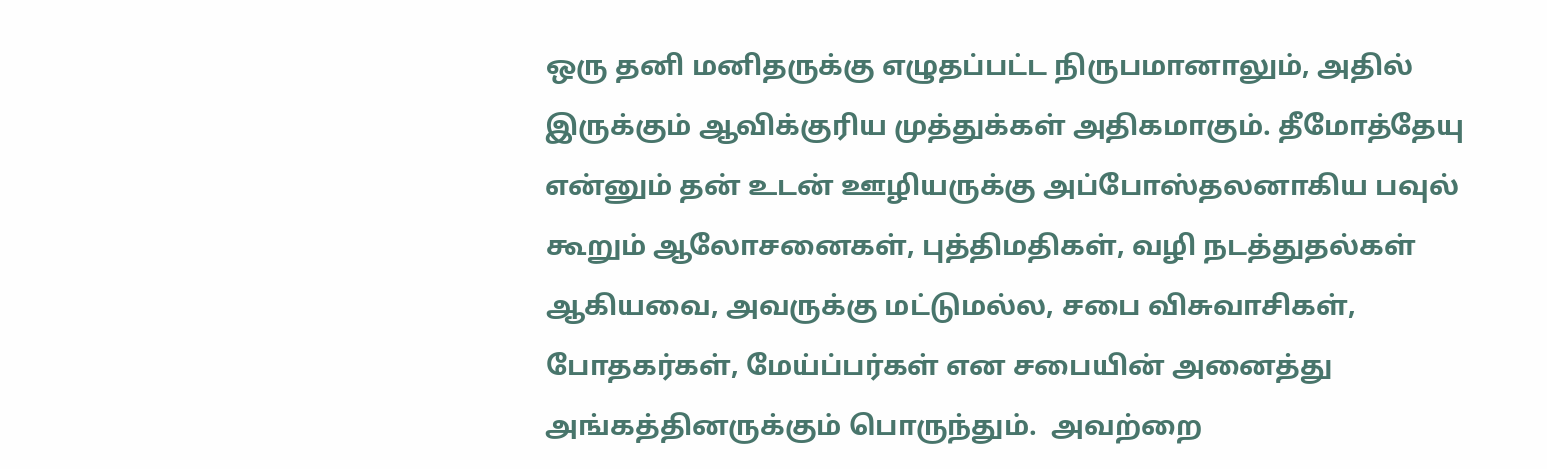ஒரு தனி மனிதருக்கு எழுதப்பட்ட நிருபமானாலும், அதில் இருக்கும் ஆவிக்குரிய முத்துக்கள் அதிகமாகும். தீமோத்தேயு என்னும் தன் உடன் ஊழியருக்கு அப்போஸ்தலனாகிய பவுல் கூறும் ஆலோசனைகள், புத்திமதிகள், வழி நடத்துதல்கள் ஆகியவை, அவருக்கு மட்டுமல்ல, சபை விசுவாசிகள், போதகர்கள், மேய்ப்பர்கள் என சபையின் அனைத்து அங்கத்தினருக்கும் பொருந்தும்.  அவற்றை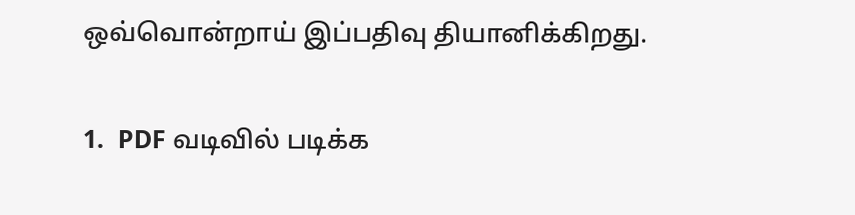ஒவ்வொன்றாய் இப்பதிவு தியானிக்கிறது.

1.  PDF வடிவில் படிக்க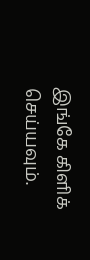இங்கே கிளிக்  செய்யவும்.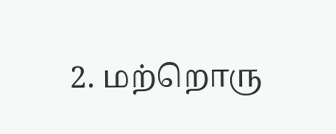2. மற்றொரு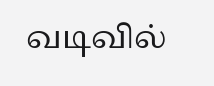வடிவில்